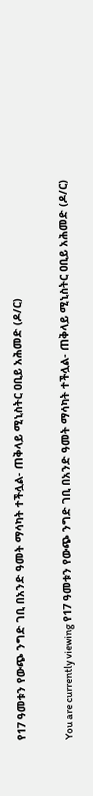የ17 ዓመቱን የውጭ ንግድ ገቢ በአንድ ዓመት ማሳካት ተችሏል- ጠቅላይ ሚኒስትር ዐቢይ አሕመድ (ዶ/ር)

You are currently viewing የ17 ዓመቱን የውጭ ንግድ ገቢ በአንድ ዓመት ማሳካት ተችሏል- ጠቅላይ ሚኒስትር ዐቢይ አሕመድ (ዶ/ር)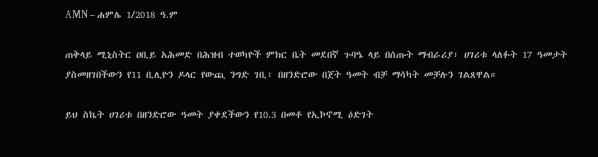AMN – ሐምሌ 1/2018 ዓ.ም

ጠቅላይ ሚኒስትር ዐቢይ አሕመድ በሕዝብ ተወካዮች ምክር ቤት መደበኛ ጉባዔ ላይ በሰጡት ማብራሪያ፣ ሀገሪቱ ላለፉት 17 ዓመታት ያስመዘገበችውን የ11 ቢሊዮን ዶላር የውጪ ንግድ ገቢ፣ በዘንድሮው በጀት ዓመት ብቻ ማሳካት መቻሉን ገልጸዋል።

ይህ ስኬት ሀገሪቱ በዘንድሮው ዓመት ያቀደችውን የ10.3 በመቶ የኢኮኖሚ ዕድገት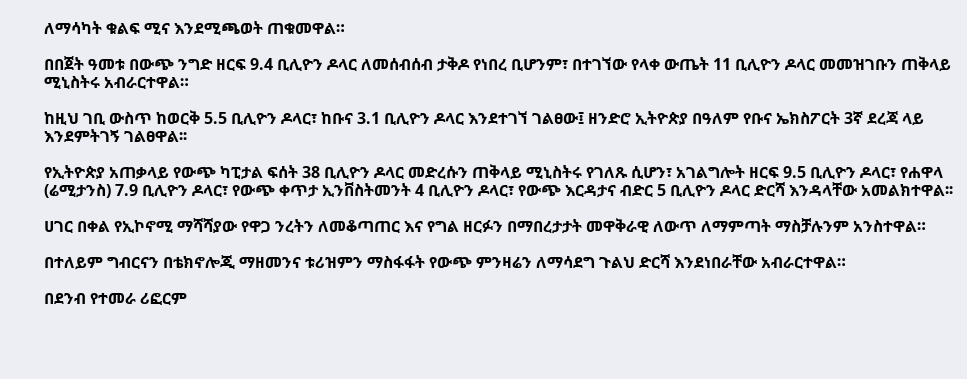ለማሳካት ቁልፍ ሚና እንደሚጫወት ጠቁመዋል።

በበጀት ዓመቱ በውጭ ንግድ ዘርፍ 9.4 ቢሊዮን ዶላር ለመሰብሰብ ታቅዶ የነበረ ቢሆንም፣ በተገኘው የላቀ ውጤት 11 ቢሊዮን ዶላር መመዝገቡን ጠቅላይ ሚኒስትሩ አብራርተዋል።

ከዚህ ገቢ ውስጥ ከወርቅ 5.5 ቢሊዮን ዶላር፣ ከቡና 3.1 ቢሊዮን ዶላር እንደተገኘ ገልፀው፤ ዘንድሮ ኢትዮጵያ በዓለም የቡና ኤክስፖርት 3ኛ ደረጃ ላይ እንደምትገኝ ገልፀዋል፡፡

የኢትዮጵያ አጠቃላይ የውጭ ካፒታል ፍሰት 38 ቢሊዮን ዶላር መድረሱን ጠቅላይ ሚኒስትሩ የገለጹ ሲሆን፣ አገልግሎት ዘርፍ 9.5 ቢሊዮን ዶላር፣ የሐዋላ (ሬሚታንስ) 7.9 ቢሊዮን ዶላር፣ የውጭ ቀጥታ ኢንቨስትመንት 4 ቢሊዮን ዶላር፣ የውጭ እርዳታና ብድር 5 ቢሊዮን ዶላር ድርሻ እንዳላቸው አመልክተዋል፡፡

ሀገር በቀል የኢኮኖሚ ማሻሻያው የዋጋ ንረትን ለመቆጣጠር እና የግል ዘርፉን በማበረታታት መዋቅራዊ ለውጥ ለማምጣት ማስቻሉንም አንስተዋል።

በተለይም ግብርናን በቴክኖሎጂ ማዘመንና ቱሪዝምን ማስፋፋት የውጭ ምንዛሬን ለማሳደግ ጉልህ ድርሻ እንደነበራቸው አብራርተዋል።

በደንብ የተመራ ሪፎርም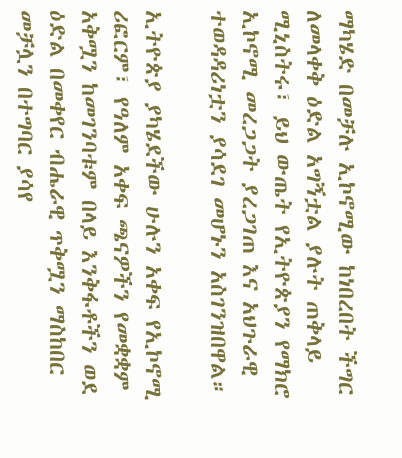ማካሄድ በመቻሉ ኢኮኖሚው ከነበረበት ችግር ለመላቀቅ ዕድል አግኝቷል ያሉት ጠቅላይ ሚኒስትሩ፣ ይህ ውጤት የኢትዮጵያን የማክሮ ኢኮኖሚ መረጋጋት ያረጋገጠ እና አህጉራዊ ተወዳዳሪነቷን ያሳደገ መሆኑን አስገንዝበዋል።

ኢትዮጵያ ያካሄደችው ሁሉን አቀፍ የኢኮኖሚ ሪፎርም፣ የዓለም አቀፍ ጫናዎችን የመቋቋም አቅሟን ከመገንባቱም በላይ እንቅፋቶችን ወደ ዕድል በመቀየር ብሔራዊ ጥቅሟን ማስከበር መቻሏን በተግባር ያሳየ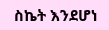ስኬት እንደሆነ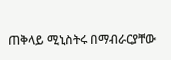ጠቅላይ ሚኒስትሩ በማብራርያቸው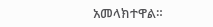አመላክተዋል።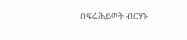በፍሬሕይወት ብርሃኑ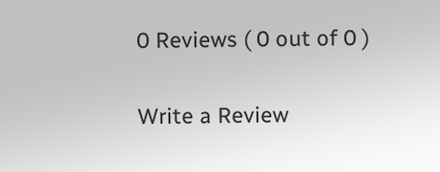0 Reviews ( 0 out of 0 )

Write a Review